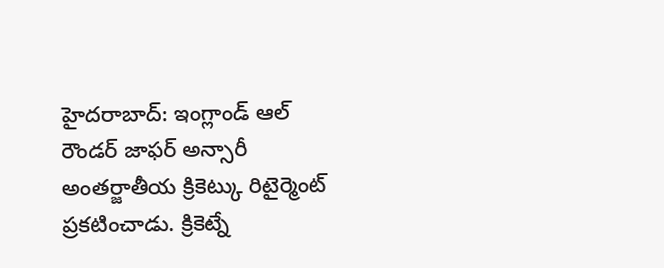హైదరాబాద్: ఇంగ్లాండ్ ఆల్ రౌండర్ జాఫర్ అన్సారీ అంతర్జాతీయ క్రికెట్కు రిటైర్మెంట్ ప్రకటించాడు. క్రికెట్నే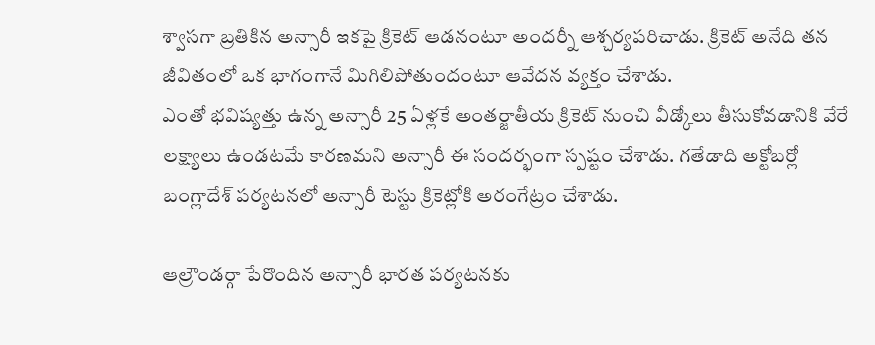శ్వాసగా బ్రతికిన అన్సారీ ఇకపై క్రికెట్ ఆడనంటూ అందర్నీ ఆశ్చర్యపరిచాడు. క్రికెట్ అనేది తన జీవితంలో ఒక భాగంగానే మిగిలిపోతుందంటూ ఆవేదన వ్యక్తం చేశాడు.
ఎంతో భవిష్యత్తు ఉన్న అన్సారీ 25 ఏళ్లకే అంతర్జాతీయ క్రికెట్ నుంచి వీడ్కోలు తీసుకోవడానికి వేరే లక్ష్యాలు ఉండటమే కారణమని అన్సారీ ఈ సందర్భంగా స్పష్టం చేశాడు. గతేడాది అక్టోబర్లో బంగ్లాదేశ్ పర్యటనలో అన్సారీ టెస్టు క్రికెట్లోకి అరంగేట్రం చేశాడు.

ఆల్రౌండర్గా పేరొందిన అన్సారీ భారత పర్యటనకు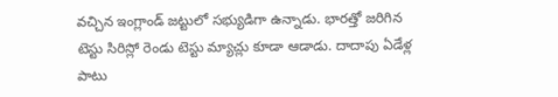వచ్చిన ఇంగ్లాండ్ జట్టులో సభ్యుడిగా ఉన్నాడు. భారత్తో జరిగిన టెస్టు సిరిస్లో రెండు టెస్టు మ్యాచ్లు కూడా ఆడాడు. దాదాపు ఏడేళ్ల పాటు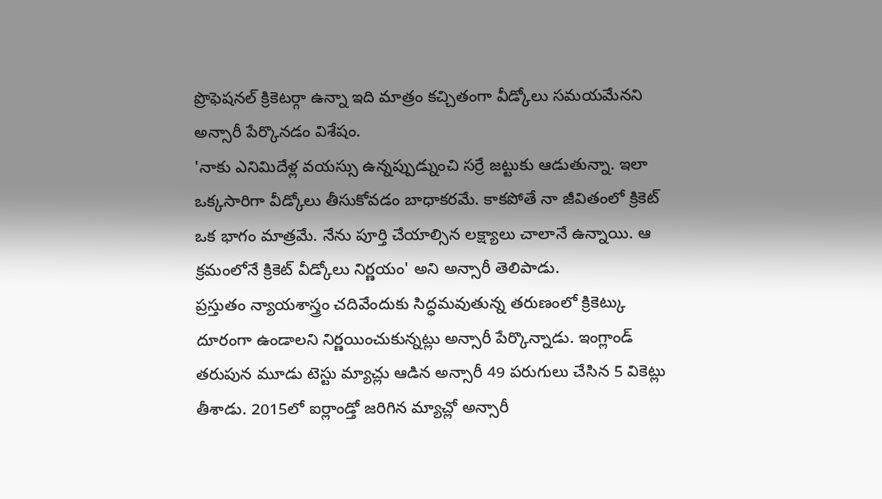ప్రొఫెషనల్ క్రికెటర్గా ఉన్నా ఇది మాత్రం కచ్చితంగా వీడ్కోలు సమయమేనని అన్సారీ పేర్కొనడం విశేషం.
'నాకు ఎనిమిదేళ్ల వయస్సు ఉన్నప్పుడ్నుంచి సర్రే జట్టుకు ఆడుతున్నా. ఇలా ఒక్కసారిగా వీడ్కోలు తీసుకోవడం బాధాకరమే. కాకపోతే నా జీవితంలో క్రికెట్ ఒక భాగం మాత్రమే. నేను పూర్తి చేయాల్సిన లక్ష్యాలు చాలానే ఉన్నాయి. ఆ క్రమంలోనే క్రికెట్ వీడ్కోలు నిర్ణయం' అని అన్సారీ తెలిపాడు.
ప్రస్తుతం న్యాయశాస్త్రం చదివేందుకు సిద్ధమవుతున్న తరుణంలో క్రికెట్కు దూరంగా ఉండాలని నిర్ణయించుకున్నట్లు అన్సారీ పేర్కొన్నాడు. ఇంగ్లాండ్ తరుపున మూడు టెస్టు మ్యాచ్లు ఆడిన అన్సారీ 49 పరుగులు చేసిన 5 వికెట్లు తీశాడు. 2015లో ఐర్లాండ్తో జరిగిన మ్యాచ్లో అన్సారీ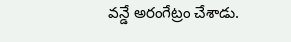వన్డే అరంగేట్రం చేశాడు.